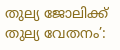തുല്യ ജോലിക്ക് തുല്യ വേതനം’: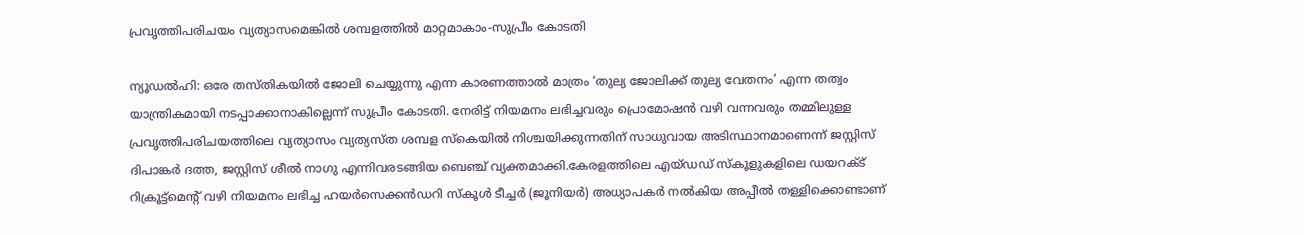പ്രവൃത്തിപരിചയം വ്യത്യാസമെങ്കിൽ ശമ്പളത്തിൽ മാറ്റമാകാം-സുപ്രീം കോടതി

ന്യൂഡൽഹി: ഒരേ തസ്തികയിൽ ജോലി ചെയ്യുന്നു എന്ന കാരണത്താൽ മാത്രം ‘തുല്യ ജോലിക്ക് തുല്യ വേതനം’ എന്ന തത്വം യാന്ത്രികമായി നടപ്പാക്കാനാകില്ലെന്ന് സുപ്രീം കോടതി. നേരിട്ട് നിയമനം ലഭിച്ചവരും പ്രൊമോഷൻ വഴി വന്നവരും തമ്മിലുള്ള പ്രവൃത്തിപരിചയത്തിലെ വ്യത്യാസം വ്യത്യസ്ത ശമ്പള സ്കെയിൽ നിശ്ചയിക്കുന്നതിന് സാധുവായ അടിസ്ഥാനമാണെന്ന് ജസ്റ്റിസ് ദിപാങ്കർ ദത്ത, ജസ്റ്റിസ് ശീൽ നാഗു എന്നിവരടങ്ങിയ ബെഞ്ച് വ്യക്തമാക്കി.കേരളത്തിലെ എയ്ഡഡ് സ്കൂളുകളിലെ ഡയറക്ട് റിക്രൂട്ട്‌മെന്റ് വഴി നിയമനം ലഭിച്ച ഹയർസെക്കൻഡറി സ്കൂൾ ടീച്ചർ (ജൂനിയർ) അധ്യാപകർ നൽകിയ അപ്പീൽ തള്ളിക്കൊണ്ടാണ്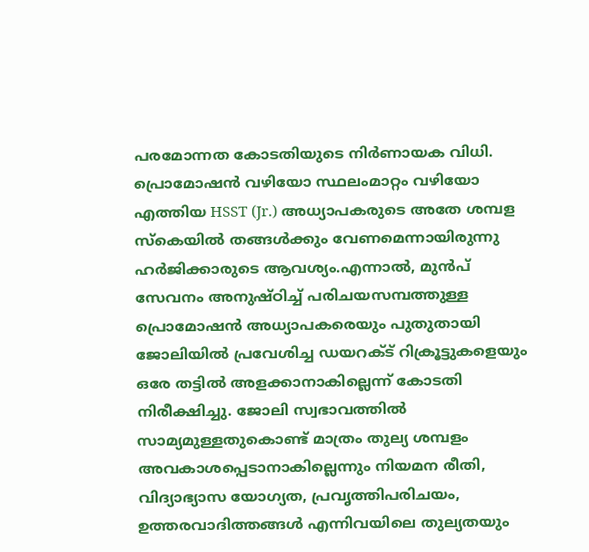പരമോന്നത കോടതിയുടെ നിർണായക വിധി. പ്രൊമോഷൻ വഴിയോ സ്ഥലംമാറ്റം വഴിയോ എത്തിയ HSST (Jr.) അധ്യാപകരുടെ അതേ ശമ്പള സ്കെയിൽ തങ്ങൾക്കും വേണമെന്നായിരുന്നു ഹർജിക്കാരുടെ ആവശ്യം.എന്നാൽ, മുൻപ് സേവനം അനുഷ്ഠിച്ച് പരിചയസമ്പത്തുള്ള പ്രൊമോഷൻ അധ്യാപകരെയും പുതുതായി ജോലിയിൽ പ്രവേശിച്ച ഡയറക്ട് റിക്രൂട്ടുകളെയും ഒരേ തട്ടിൽ അളക്കാനാകില്ലെന്ന് കോടതി നിരീക്ഷിച്ചു. ജോലി സ്വഭാവത്തിൽ സാമ്യമുള്ളതുകൊണ്ട് മാത്രം തുല്യ ശമ്പളം അവകാശപ്പെടാനാകില്ലെന്നും നിയമന രീതി, വിദ്യാഭ്യാസ യോഗ്യത, പ്രവൃത്തിപരിചയം, ഉത്തരവാദിത്തങ്ങൾ എന്നിവയിലെ തുല്യതയും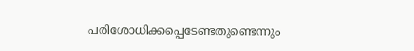പരിശോധിക്കപ്പെടേണ്ടതുണ്ടെന്നും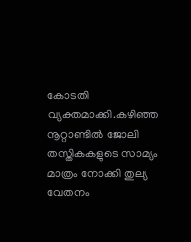കോടതി വ്യക്തമാക്കി.കഴിഞ്ഞ നൂറ്റാണ്ടിൽ ജോലി തസ്തികകളുടെ സാമ്യം മാത്രം നോക്കി തുല്യ വേതനം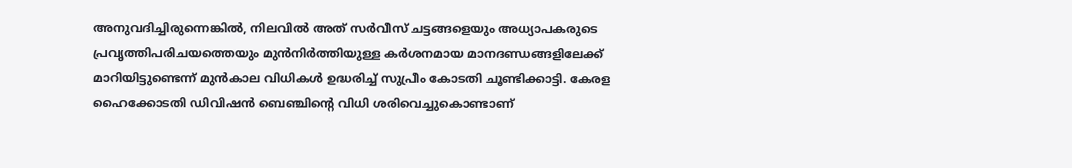അനുവദിച്ചിരുന്നെങ്കിൽ, നിലവിൽ അത് സർവീസ് ചട്ടങ്ങളെയും അധ്യാപകരുടെ പ്രവൃത്തിപരിചയത്തെയും മുൻനിർത്തിയുള്ള കർശനമായ മാനദണ്ഡങ്ങളിലേക്ക് മാറിയിട്ടുണ്ടെന്ന് മുൻകാല വിധികൾ ഉദ്ധരിച്ച് സുപ്രീം കോടതി ചൂണ്ടിക്കാട്ടി. കേരള ഹൈക്കോടതി ഡിവിഷൻ ബെഞ്ചിന്റെ വിധി ശരിവെച്ചുകൊണ്ടാണ്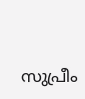സുപ്രീം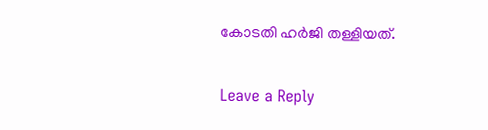കോടതി ഹർജി തള്ളിയത്.

Leave a Reply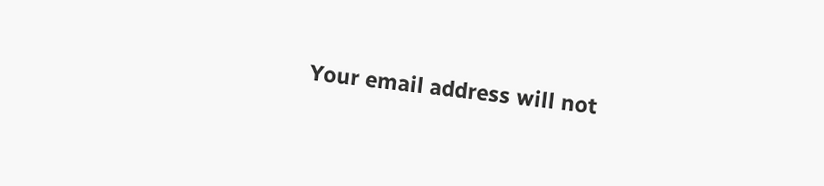Your email address will not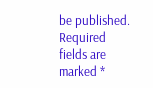be published. Required fields are marked *